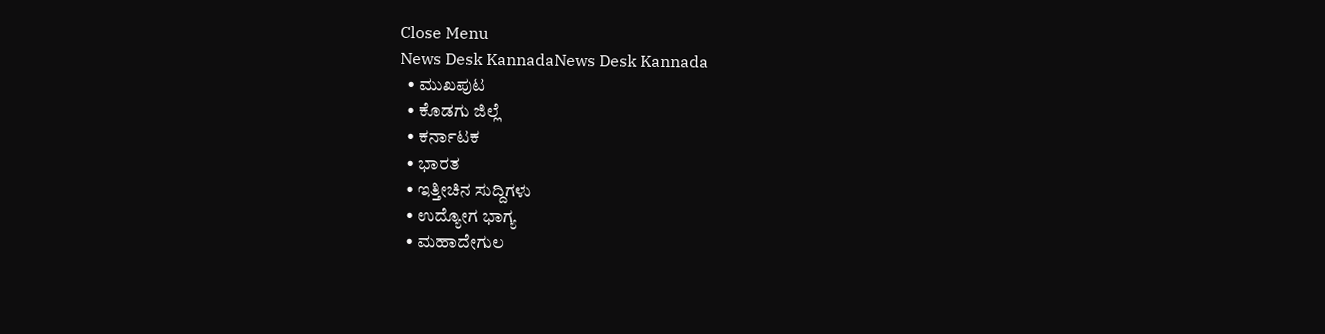Close Menu
News Desk KannadaNews Desk Kannada
  • ಮುಖಪುಟ
  • ಕೊಡಗು ಜಿಲ್ಲೆ
  • ಕರ್ನಾಟಕ
  • ಭಾರತ
  • ಇತ್ತೀಚಿನ ಸುದ್ದಿಗಳು
  • ಉದ್ಯೋಗ ಭಾಗ್ಯ
  • ಮಹಾದೇಗುಲ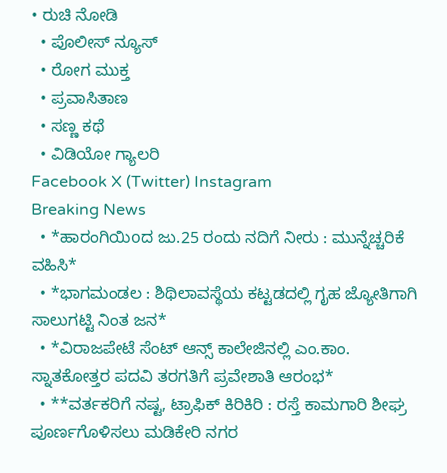• ರುಚಿ ನೋಡಿ
  • ಪೊಲೀಸ್ ನ್ಯೂಸ್
  • ರೋಗ ಮುಕ್ತ
  • ಪ್ರವಾಸಿತಾಣ
  • ಸಣ್ಣ ಕಥೆ
  • ವಿಡಿಯೋ ಗ್ಯಾಲರಿ
Facebook X (Twitter) Instagram
Breaking News
  • *ಹಾರಂಗಿಯಿoದ ಜು.25 ರಂದು ನದಿಗೆ ನೀರು : ಮುನ್ನೆಚ್ಚರಿಕೆ ವಹಿಸಿ*
  • *ಭಾಗಮಂಡಲ : ಶಿಥಿಲಾವಸ್ಥೆಯ ಕಟ್ಟಡದಲ್ಲಿ ಗೃಹ ಜ್ಯೋತಿಗಾಗಿ ಸಾಲುಗಟ್ಟಿ ನಿಂತ ಜನ*
  • *ವಿರಾಜಪೇಟೆ ಸೆಂಟ್ ಆನ್ಸ್ ಕಾಲೇಜಿನಲ್ಲಿ ಎಂ.ಕಾಂ. ಸ್ನಾತಕೋತ್ತರ ಪದವಿ ತರಗತಿಗೆ ಪ್ರವೇಶಾತಿ ಆರಂಭ*
  • **ವರ್ತಕರಿಗೆ ನಷ್ಟ, ಟ್ರಾಫಿಕ್ ಕಿರಿಕಿರಿ : ರಸ್ತೆ ಕಾಮಗಾರಿ ಶೀಘ್ರ ಪೂರ್ಣಗೊಳಿಸಲು ಮಡಿಕೇರಿ ನಗರ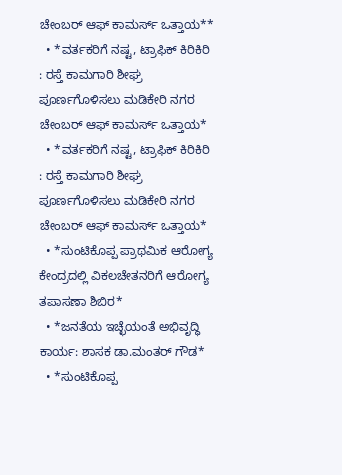ಚೇಂಬರ್ ಆಫ್ ಕಾಮರ್ಸ್ ಒತ್ತಾಯ**
  • *ವರ್ತಕರಿಗೆ ನಷ್ಟ, ಟ್ರಾಫಿಕ್ ಕಿರಿಕಿರಿ : ರಸ್ತೆ ಕಾಮಗಾರಿ ಶೀಘ್ರ ಪೂರ್ಣಗೊಳಿಸಲು ಮಡಿಕೇರಿ ನಗರ ಚೇಂಬರ್ ಆಫ್ ಕಾಮರ್ಸ್ ಒತ್ತಾಯ*
  • *ವರ್ತಕರಿಗೆ ನಷ್ಟ, ಟ್ರಾಫಿಕ್ ಕಿರಿಕಿರಿ : ರಸ್ತೆ ಕಾಮಗಾರಿ ಶೀಘ್ರ ಪೂರ್ಣಗೊಳಿಸಲು ಮಡಿಕೇರಿ ನಗರ ಚೇಂಬರ್ ಆಫ್ ಕಾಮರ್ಸ್ ಒತ್ತಾಯ*
  • *ಸುಂಟಿಕೊಪ್ಪ ಪ್ರಾಥಮಿಕ ಆರೋಗ್ಯ ಕೇಂದ್ರದಲ್ಲಿ ವಿಕಲಚೇತನರಿಗೆ ಆರೋಗ್ಯ ತಪಾಸಣಾ ಶಿಬಿರ*
  • *ಜನತೆಯ ಇಚ್ಛೆಯಂತೆ ಅಭಿವೃದ್ಧಿ ಕಾರ್ಯ: ಶಾಸಕ ಡಾ.ಮಂತರ್ ಗೌಡ*
  • *ಸುಂಟಿಕೊಪ್ಪ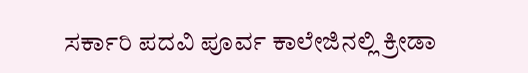ಸರ್ಕಾರಿ ಪದವಿ ಪೂರ್ವ ಕಾಲೇಜಿನಲ್ಲಿ ಕ್ರೀಡಾ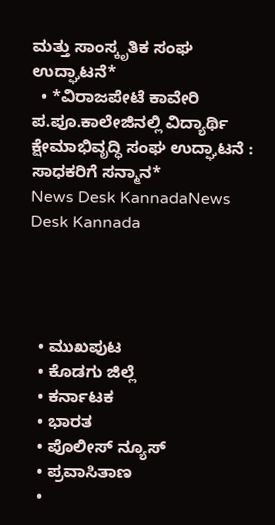ಮತ್ತು ಸಾಂಸ್ಕೃತಿಕ ಸಂಘ ಉದ್ಘಾಟನೆ*
  • *ವಿರಾಜಪೇಟೆ ಕಾವೇರಿ ಪ.ಪೂ.ಕಾಲೇಜಿನಲ್ಲಿ ವಿದ್ಯಾರ್ಥಿ ಕ್ಷೇಮಾಭಿವೃದ್ಧಿ ಸಂಘ ಉದ್ಘಾಟನೆ : ಸಾಧಕರಿಗೆ ಸನ್ಮಾನ*
News Desk KannadaNews Desk Kannada




  • ಮುಖಪುಟ
  • ಕೊಡಗು ಜಿಲ್ಲೆ
  • ಕರ್ನಾಟಕ
  • ಭಾರತ
  • ಪೊಲೀಸ್ ನ್ಯೂಸ್
  • ಪ್ರವಾಸಿತಾಣ
  •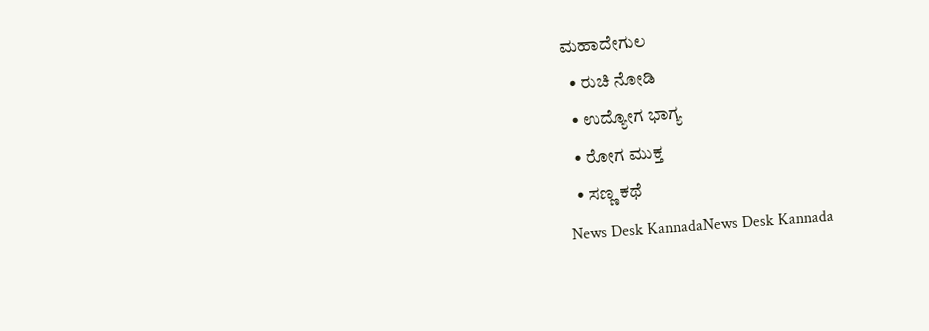ಮಹಾದೇಗುಲ
  • ರುಚಿ ನೋಡಿ
  • ಉದ್ಯೋಗ ಭಾಗ್ಯ
  • ರೋಗ ಮುಕ್ತ
  • ಸಣ್ಣ ಕಥೆ
News Desk KannadaNews Desk Kannada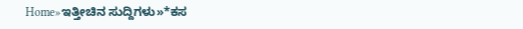Home»ಇತ್ತೀಚಿನ ಸುದ್ದಿಗಳು»*ಕಸ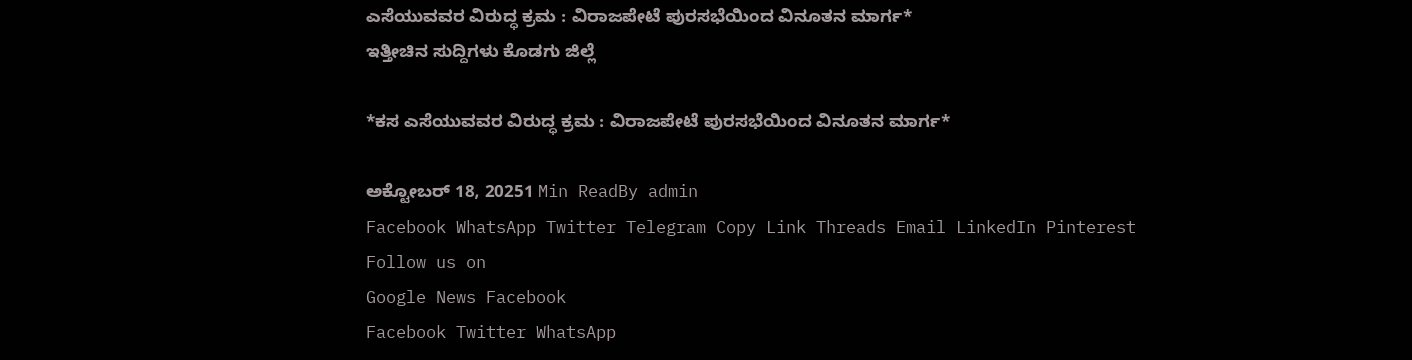ಎಸೆಯುವವರ ವಿರುದ್ಧ ಕ್ರಮ : ವಿರಾಜಪೇಟೆ ಪುರಸಭೆಯಿಂದ ವಿನೂತನ ಮಾರ್ಗ*
ಇತ್ತೀಚಿನ ಸುದ್ದಿಗಳು ಕೊಡಗು ಜಿಲ್ಲೆ

*ಕಸ ಎಸೆಯುವವರ ವಿರುದ್ಧ ಕ್ರಮ : ವಿರಾಜಪೇಟೆ ಪುರಸಭೆಯಿಂದ ವಿನೂತನ ಮಾರ್ಗ*

ಅಕ್ಟೋಬರ್ 18, 20251 Min ReadBy admin
Facebook WhatsApp Twitter Telegram Copy Link Threads Email LinkedIn Pinterest
Follow us on
Google News Facebook
Facebook Twitter WhatsApp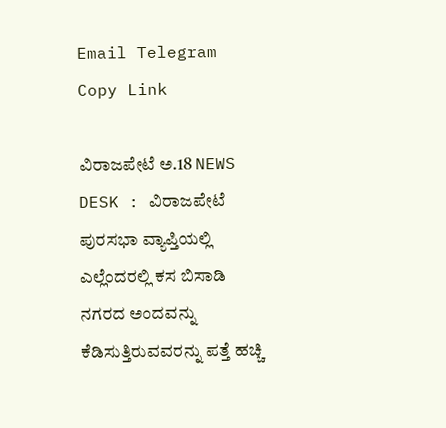Email Telegram Copy Link

ವಿರಾಜಪೇಟೆ ಅ.18 NEWS DESK : ವಿರಾಜಪೇಟೆ ಪುರಸಭಾ ವ್ಯಾಪ್ತಿಯಲ್ಲಿ ಎಲ್ಲೆಂದರಲ್ಲಿ ಕಸ ಬಿಸಾಡಿ ನಗರದ ಅಂದವನ್ನು ಕೆಡಿಸುತ್ತಿರುವವರನ್ನು ಪತ್ತೆ ಹಚ್ಚಿ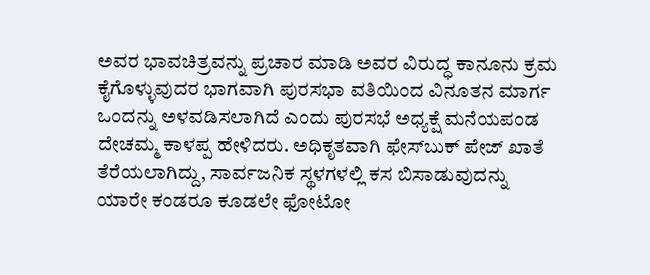ಅವರ ಭಾವಚಿತ್ರವನ್ನು ಪ್ರಚಾರ ಮಾಡಿ ಅವರ ವಿರುದ್ಧ ಕಾನೂನು ಕ್ರಮ ಕೈಗೊಳ್ಳುವುದರ ಭಾಗವಾಗಿ ಪುರಸಭಾ ವತಿಯಿಂದ ವಿನೂತನ ಮಾರ್ಗ ಒಂದನ್ನು ಅಳವಡಿಸಲಾಗಿದೆ ಎಂದು ಪುರಸಭೆ ಅಧ್ಯಕ್ಷೆ ಮನೆಯಪಂಡ ದೇಚಮ್ಮ ಕಾಳಪ್ಪ ಹೇಳಿದರು. ಅಧಿಕೃತವಾಗಿ ಫೇಸ್‍ಬುಕ್ ಪೇಜ್ ಖಾತೆ ತೆರೆಯಲಾಗಿದ್ದು, ಸಾರ್ವಜನಿಕ ಸ್ಥಳಗಳಲ್ಲಿ ಕಸ ಬಿಸಾಡುವುದನ್ನು ಯಾರೇ ಕಂಡರೂ ಕೂಡಲೇ ಫೋಟೋ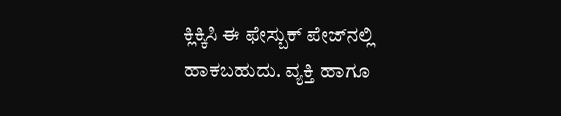ಕ್ಲಿಕ್ಕಿಸಿ ಈ ಫೇಸ್ಬುಕ್ ಪೇಜ್‍ನಲ್ಲಿ ಹಾಕಬಹುದು. ವ್ಯಕ್ತಿ ಹಾಗೂ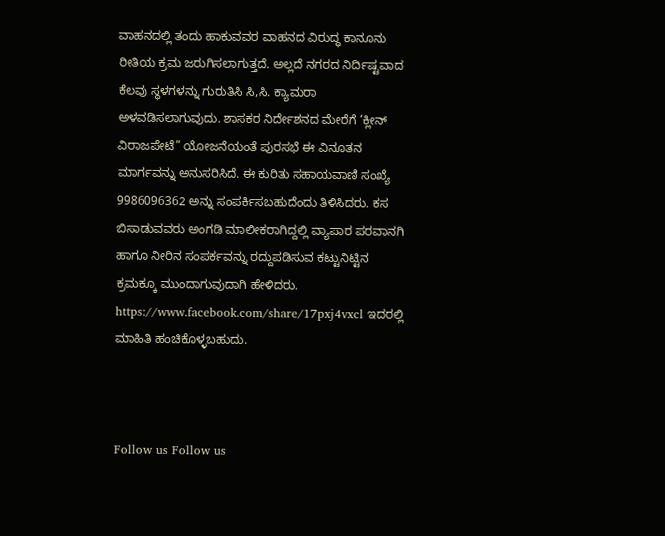ವಾಹನದಲ್ಲಿ ತಂದು ಹಾಕುವವರ ವಾಹನದ ವಿರುದ್ಧ ಕಾನೂನು ರೀತಿಯ ಕ್ರಮ ಜರುಗಿಸಲಾಗುತ್ತದೆ. ಅಲ್ಲದೆ ನಗರದ ನಿರ್ದಿಷ್ಟವಾದ ಕೆಲವು ಸ್ಥಳಗಳನ್ನು ಗುರುತಿಸಿ ಸಿ,ಸಿ. ಕ್ಯಾಮರಾ ಅಳವಡಿಸಲಾಗುವುದು. ಶಾಸಕರ ನಿರ್ದೇಶನದ ಮೇರೆಗೆ ‘ಕ್ಲೀನ್ ವಿರಾಜಪೇಟೆ” ಯೋಜನೆಯಂತೆ ಪುರಸಭೆ ಈ ವಿನೂತನ ಮಾರ್ಗವನ್ನು ಅನುಸರಿಸಿದೆ. ಈ ಕುರಿತು ಸಹಾಯವಾಣಿ ಸಂಖ್ಯೆ 9986096362 ಅನ್ನು ಸಂಪರ್ಕಿಸಬಹುದೆಂದು ತಿಳಿಸಿದರು. ಕಸ ಬಿಸಾಡುವವರು ಅಂಗಡಿ ಮಾಲೀಕರಾಗಿದ್ದಲ್ಲಿ ವ್ಯಾಪಾರ ಪರವಾನಗಿ ಹಾಗೂ ನೀರಿನ ಸಂಪರ್ಕವನ್ನು ರದ್ದುಪಡಿಸುವ ಕಟ್ಟುನಿಟ್ಟಿನ ಕ್ರಮಕ್ಕೂ ಮುಂದಾಗುವುದಾಗಿ ಹೇಳಿದರು. https://www.facebook.com/share/17pxj4vxcl ಇದರಲ್ಲಿ ಮಾಹಿತಿ ಹಂಚಿಕೊಳ್ಳಬಹುದು.



Follow us Follow us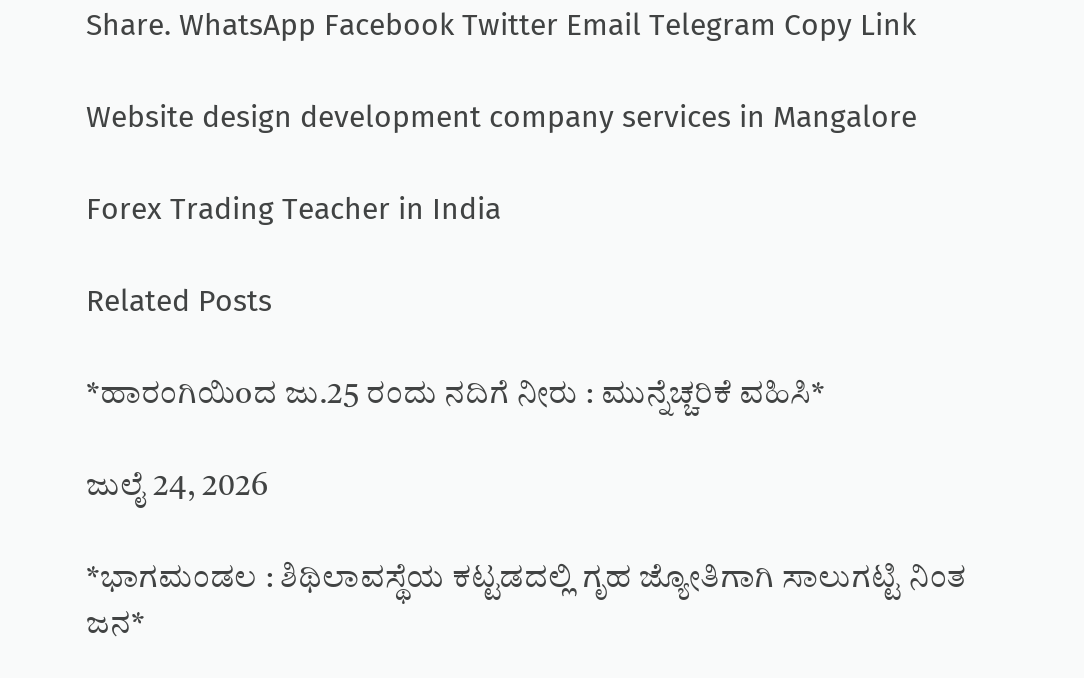Share. WhatsApp Facebook Twitter Email Telegram Copy Link

Website design development company services in Mangalore

Forex Trading Teacher in India

Related Posts

*ಹಾರಂಗಿಯಿoದ ಜು.25 ರಂದು ನದಿಗೆ ನೀರು : ಮುನ್ನೆಚ್ಚರಿಕೆ ವಹಿಸಿ*

ಜುಲೈ 24, 2026

*ಭಾಗಮಂಡಲ : ಶಿಥಿಲಾವಸ್ಥೆಯ ಕಟ್ಟಡದಲ್ಲಿ ಗೃಹ ಜ್ಯೋತಿಗಾಗಿ ಸಾಲುಗಟ್ಟಿ ನಿಂತ ಜನ*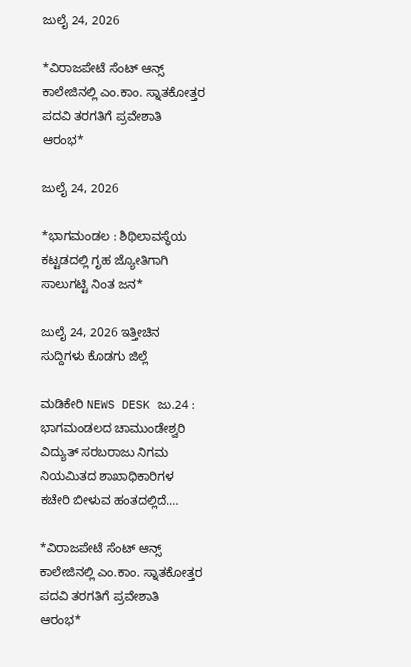ಜುಲೈ 24, 2026

*ವಿರಾಜಪೇಟೆ ಸೆಂಟ್ ಆನ್ಸ್ ಕಾಲೇಜಿನಲ್ಲಿ ಎಂ.ಕಾಂ. ಸ್ನಾತಕೋತ್ತರ ಪದವಿ ತರಗತಿಗೆ ಪ್ರವೇಶಾತಿ ಆರಂಭ*

ಜುಲೈ 24, 2026

*ಭಾಗಮಂಡಲ : ಶಿಥಿಲಾವಸ್ಥೆಯ ಕಟ್ಟಡದಲ್ಲಿ ಗೃಹ ಜ್ಯೋತಿಗಾಗಿ ಸಾಲುಗಟ್ಟಿ ನಿಂತ ಜನ*

ಜುಲೈ 24, 2026 ಇತ್ತೀಚಿನ ಸುದ್ದಿಗಳು ಕೊಡಗು ಜಿಲ್ಲೆ

ಮಡಿಕೇರಿ NEWS DESK ಜು.24 : ಭಾಗಮಂಡಲದ ಚಾಮುಂಡೇಶ್ವರಿ ವಿದ್ಯುತ್ ಸರಬರಾಜು ನಿಗಮ ನಿಯಮಿತದ ಶಾಖಾಧಿಕಾರಿಗಳ ಕಚೇರಿ ಬೀಳುವ ಹಂತದಲ್ಲಿದೆ.…

*ವಿರಾಜಪೇಟೆ ಸೆಂಟ್ ಆನ್ಸ್ ಕಾಲೇಜಿನಲ್ಲಿ ಎಂ.ಕಾಂ. ಸ್ನಾತಕೋತ್ತರ ಪದವಿ ತರಗತಿಗೆ ಪ್ರವೇಶಾತಿ ಆರಂಭ*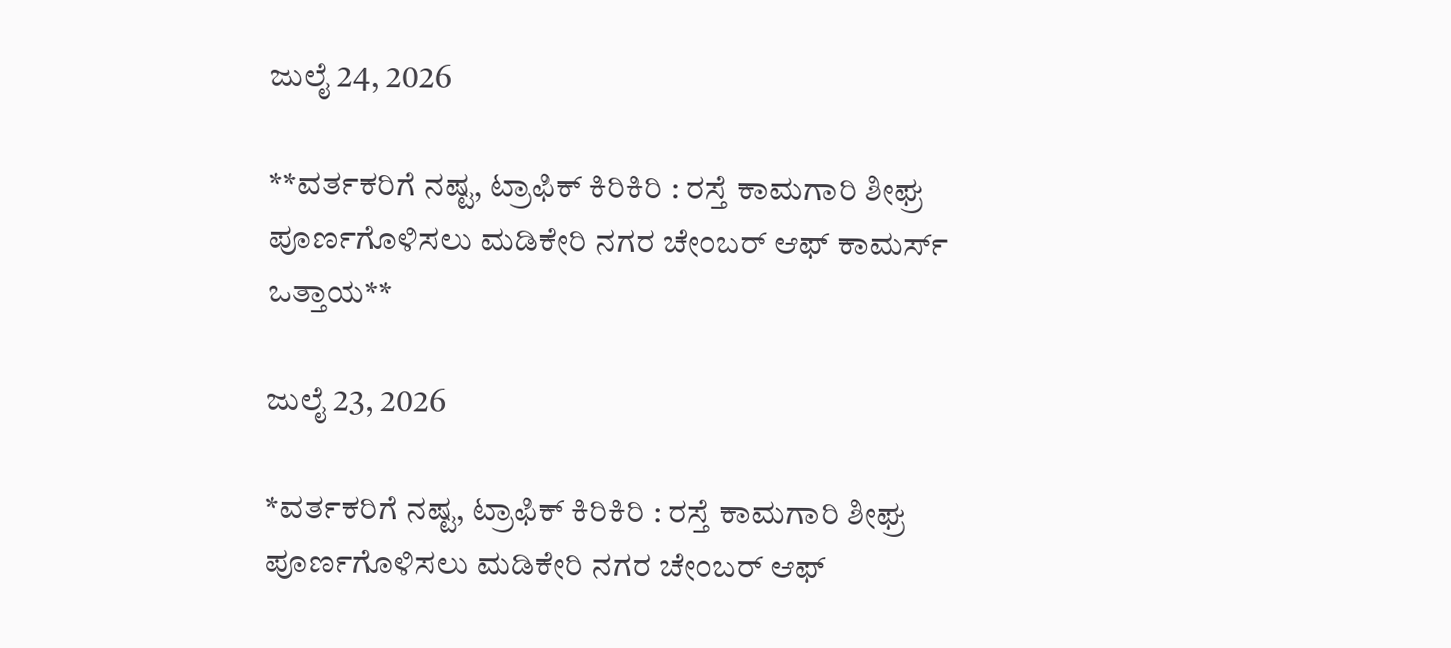ಜುಲೈ 24, 2026

**ವರ್ತಕರಿಗೆ ನಷ್ಟ, ಟ್ರಾಫಿಕ್ ಕಿರಿಕಿರಿ : ರಸ್ತೆ ಕಾಮಗಾರಿ ಶೀಘ್ರ ಪೂರ್ಣಗೊಳಿಸಲು ಮಡಿಕೇರಿ ನಗರ ಚೇಂಬರ್ ಆಫ್ ಕಾಮರ್ಸ್ ಒತ್ತಾಯ**

ಜುಲೈ 23, 2026

*ವರ್ತಕರಿಗೆ ನಷ್ಟ, ಟ್ರಾಫಿಕ್ ಕಿರಿಕಿರಿ : ರಸ್ತೆ ಕಾಮಗಾರಿ ಶೀಘ್ರ ಪೂರ್ಣಗೊಳಿಸಲು ಮಡಿಕೇರಿ ನಗರ ಚೇಂಬರ್ ಆಫ್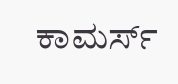ಕಾಮರ್ಸ್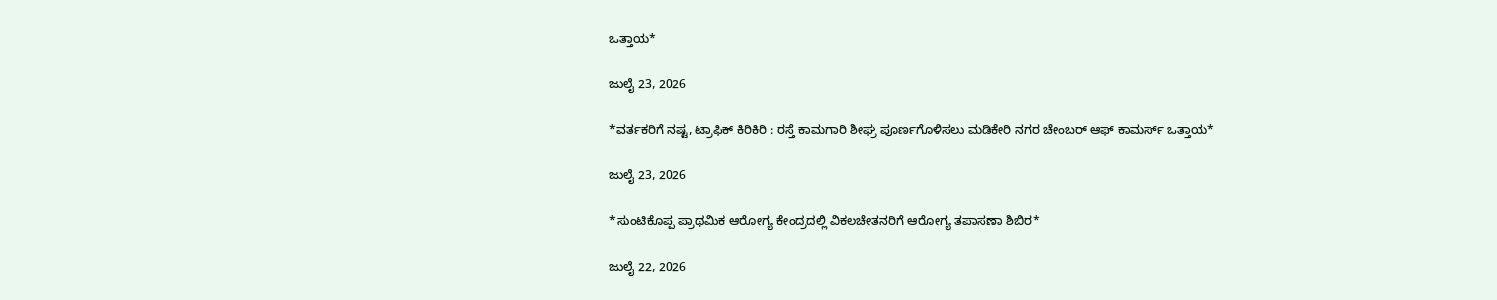ಒತ್ತಾಯ*

ಜುಲೈ 23, 2026

*ವರ್ತಕರಿಗೆ ನಷ್ಟ, ಟ್ರಾಫಿಕ್ ಕಿರಿಕಿರಿ : ರಸ್ತೆ ಕಾಮಗಾರಿ ಶೀಘ್ರ ಪೂರ್ಣಗೊಳಿಸಲು ಮಡಿಕೇರಿ ನಗರ ಚೇಂಬರ್ ಆಫ್ ಕಾಮರ್ಸ್ ಒತ್ತಾಯ*

ಜುಲೈ 23, 2026

*ಸುಂಟಿಕೊಪ್ಪ ಪ್ರಾಥಮಿಕ ಆರೋಗ್ಯ ಕೇಂದ್ರದಲ್ಲಿ ವಿಕಲಚೇತನರಿಗೆ ಆರೋಗ್ಯ ತಪಾಸಣಾ ಶಿಬಿರ*

ಜುಲೈ 22, 2026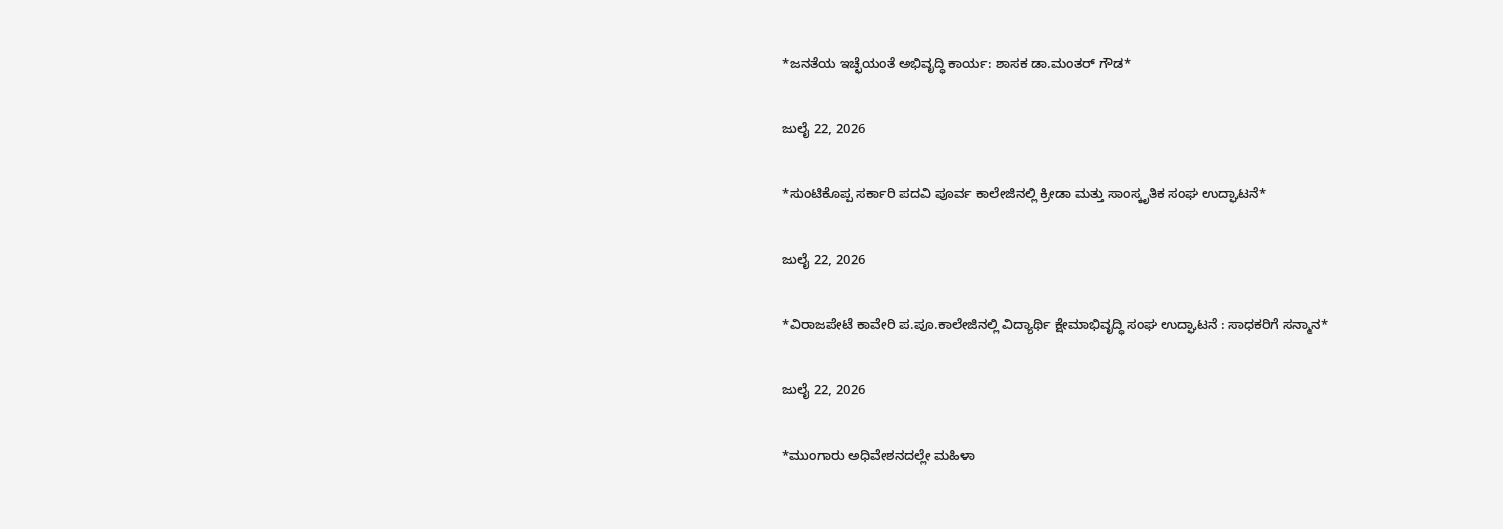*ಜನತೆಯ ಇಚ್ಛೆಯಂತೆ ಅಭಿವೃದ್ಧಿ ಕಾರ್ಯ: ಶಾಸಕ ಡಾ.ಮಂತರ್ ಗೌಡ*

ಜುಲೈ 22, 2026

*ಸುಂಟಿಕೊಪ್ಪ ಸರ್ಕಾರಿ ಪದವಿ ಪೂರ್ವ ಕಾಲೇಜಿನಲ್ಲಿ ಕ್ರೀಡಾ ಮತ್ತು ಸಾಂಸ್ಕೃತಿಕ ಸಂಘ ಉದ್ಘಾಟನೆ*

ಜುಲೈ 22, 2026

*ವಿರಾಜಪೇಟೆ ಕಾವೇರಿ ಪ.ಪೂ.ಕಾಲೇಜಿನಲ್ಲಿ ವಿದ್ಯಾರ್ಥಿ ಕ್ಷೇಮಾಭಿವೃದ್ಧಿ ಸಂಘ ಉದ್ಘಾಟನೆ : ಸಾಧಕರಿಗೆ ಸನ್ಮಾನ*

ಜುಲೈ 22, 2026

*ಮುಂಗಾರು ಅಧಿವೇಶನದಲ್ಲೇ ಮಹಿಳಾ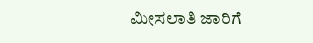ಮೀಸಲಾತಿ ಜಾರಿಗೆ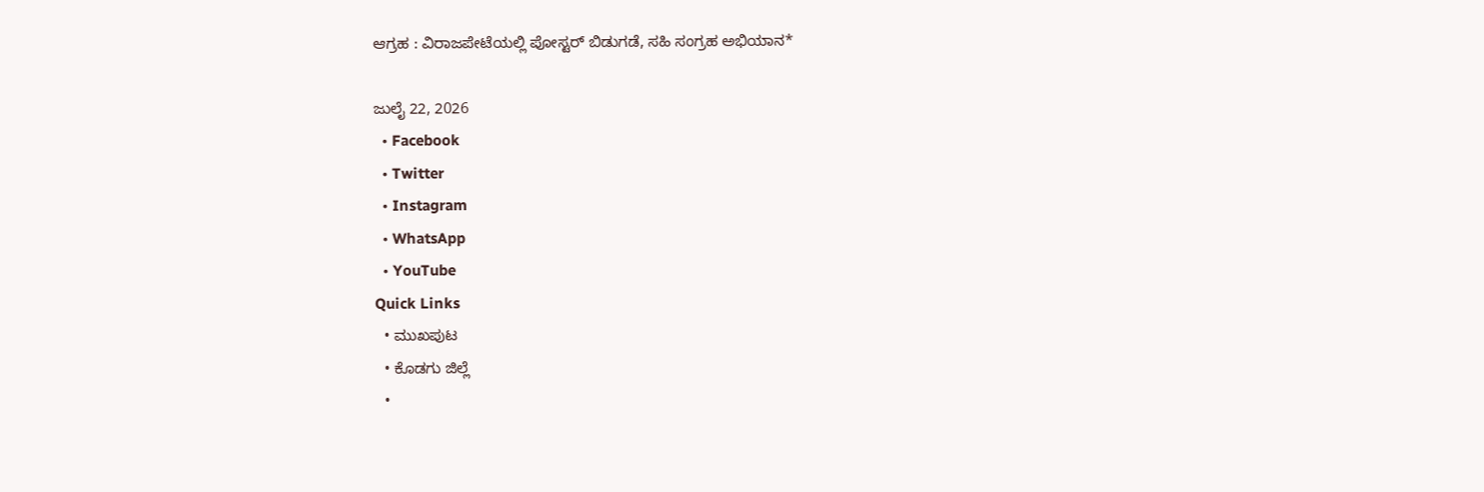ಆಗ್ರಹ : ವಿರಾಜಪೇಟೆಯಲ್ಲಿ ಪೋಸ್ಟರ್ ಬಿಡುಗಡೆ, ಸಹಿ ಸಂಗ್ರಹ ಅಭಿಯಾನ*

ಜುಲೈ 22, 2026
  • Facebook
  • Twitter
  • Instagram
  • WhatsApp
  • YouTube
Quick Links
  • ಮುಖಪುಟ
  • ಕೊಡಗು ಜಿಲ್ಲೆ
  •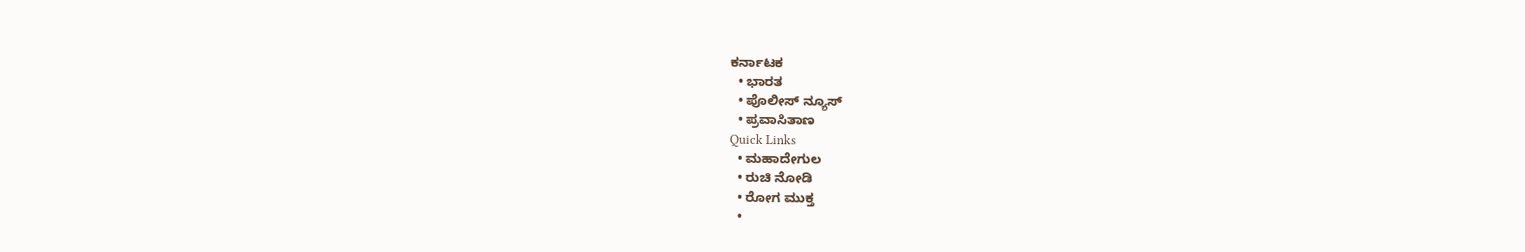ಕರ್ನಾಟಕ
  • ಭಾರತ
  • ಪೊಲೀಸ್ ನ್ಯೂಸ್
  • ಪ್ರವಾಸಿತಾಣ
Quick Links
  • ಮಹಾದೇಗುಲ
  • ರುಚಿ ನೋಡಿ
  • ರೋಗ ಮುಕ್ತ
  •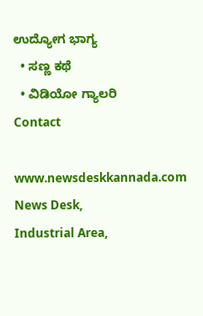ಉದ್ಯೋಗ ಭಾಗ್ಯ
  • ಸಣ್ಣ ಕಥೆ
  • ವಿಡಿಯೋ ಗ್ಯಾಲರಿ
Contact

www.newsdeskkannada.com
News Desk,
Industrial Area,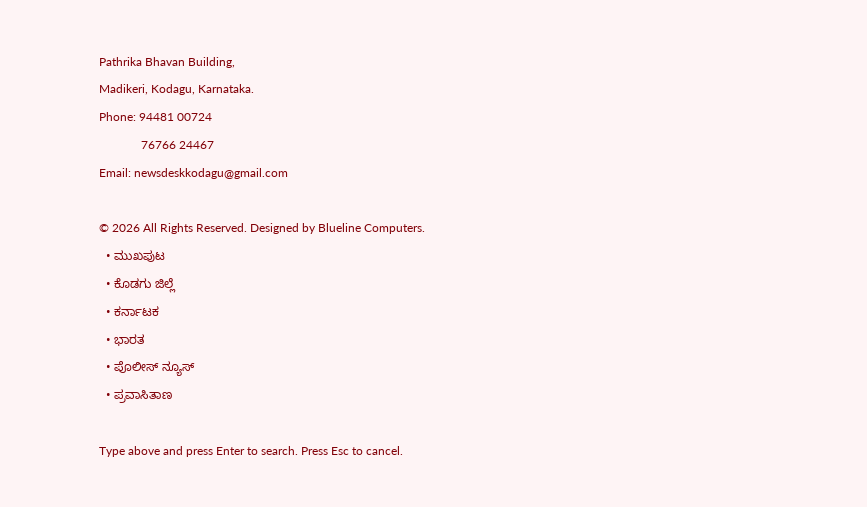Pathrika Bhavan Building,
Madikeri, Kodagu, Karnataka.
Phone: 94481 00724
              76766 24467
Email: newsdeskkodagu@gmail.com

© 2026 All Rights Reserved. Designed by Blueline Computers.
  • ಮುಖಪುಟ
  • ಕೊಡಗು ಜಿಲ್ಲೆ
  • ಕರ್ನಾಟಕ
  • ಭಾರತ
  • ಪೊಲೀಸ್ ನ್ಯೂಸ್
  • ಪ್ರವಾಸಿತಾಣ

Type above and press Enter to search. Press Esc to cancel.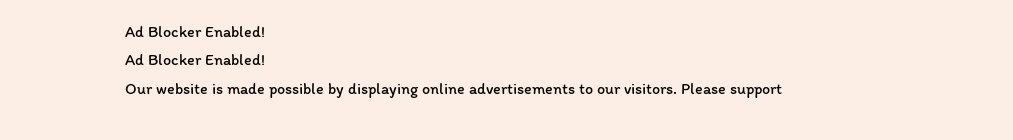Ad Blocker Enabled!
Ad Blocker Enabled!
Our website is made possible by displaying online advertisements to our visitors. Please support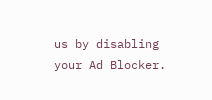us by disabling your Ad Blocker.